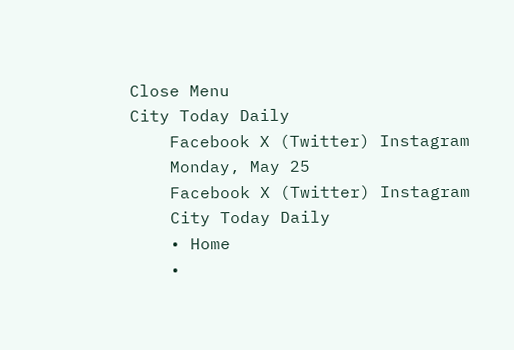Close Menu
City Today Daily
    Facebook X (Twitter) Instagram
    Monday, May 25
    Facebook X (Twitter) Instagram
    City Today Daily
    • Home
    •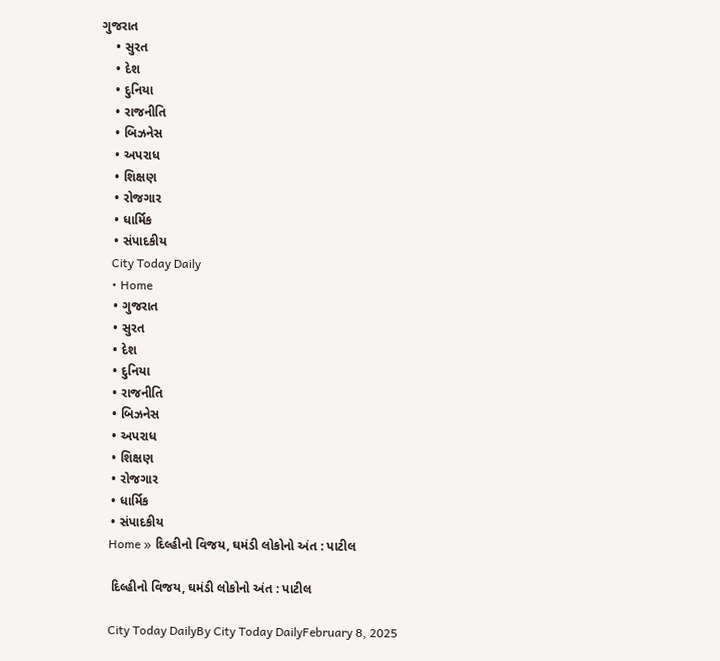ગુજરાત
    • સુરત
    • દેશ
    • દુનિયા
    • રાજનીતિ
    • બિઝનેસ
    • અપરાધ
    • શિક્ષણ
    • રોજગાર
    • ધાર્મિક
    • સંપાદકીય
    City Today Daily
    • Home
    • ગુજરાત
    • સુરત
    • દેશ
    • દુનિયા
    • રાજનીતિ
    • બિઝનેસ
    • અપરાધ
    • શિક્ષણ
    • રોજગાર
    • ધાર્મિક
    • સંપાદકીય
    Home » દિલ્હીનો વિજય, ઘમંડી લોકોનો અંત : પાટીલ

    દિલ્હીનો વિજય, ઘમંડી લોકોનો અંત : પાટીલ

    City Today DailyBy City Today DailyFebruary 8, 2025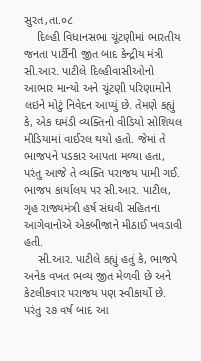સુરત,તા.૦૮
    દિલ્હી વિધાનસભા ચૂંટણીમાં ભારતીય જનતા પાર્ટીની જીત બાદ કેન્દ્રીય મંત્રી સી.આર. પાટીલે દિલ્હીવાસીઓનો આભાર માન્યો અને ચૂંટણી પરિણામોને લઇને મોટું નિવેદન આપ્યું છે. તેમણે કહ્યું કે, એક ઘમંડી વ્યક્તિનો વીડિયો સોશિયલ મીડિયામાં વાઈરલ થયો હતો. જેમાં તે ભાજપને પડકાર આપતા મળ્યા હતા, પરંતુ આજે તે વ્યક્તિ પરાજય પામી ગઈ. ભાજપ કાર્યાલય પર સી.આર. પાટીલ, ગૃહ રાજ્યમંત્રી હર્ષ સંઘવી સહિતના આગેવાનોએ એકબીજાને મીઠાઈ ખવડાવી હતી.
    સી.આર. પાટીલે કહ્યું હતું કે, ભાજપે અનેક વખત ભવ્ય જીત મેળવી છે અને કેટલીકવાર પરાજય પણ સ્વીકાર્યો છે. પરંતુ ૨૭ વર્ષ બાદ આ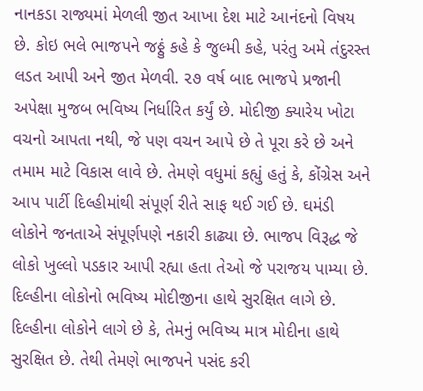નાનકડા રાજ્યમાં મેળલી જીત આખા દેશ માટે આનંદનો વિષય છે. કોઇ ભલે ભાજપને જઠ્ઠું કહે કે જુલ્મી કહે, પરંતુ અમે તંદુરસ્ત લડત આપી અને જીત મેળવી. ૨૭ વર્ષ બાદ ભાજપે પ્રજાની અપેક્ષા મુજબ ભવિષ્ય નિર્ધારિત કર્યું છે. મોદીજી ક્યારેય ખોટા વચનો આપતા નથી, જે પણ વચન આપે છે તે પૂરા કરે છે અને તમામ માટે વિકાસ લાવે છે. તેમણે વધુમાં કહ્યું હતું કે, કોંગ્રેસ અને આપ પાર્ટી દિલ્હીમાંથી સંપૂર્ણ રીતે સાફ થઈ ગઈ છે. ઘમંડી લોકોને જનતાએ સંપૂર્ણપણે નકારી કાઢ્યા છે. ભાજપ વિરૂદ્ધ જે લોકો ખુલ્લો પડકાર આપી રહ્યા હતા તેઓ જે પરાજય પામ્યા છે. દિલ્હીના લોકોનો ભવિષ્ય મોદીજીના હાથે સુરક્ષિત લાગે છે. દિલ્હીના લોકોને લાગે છે કે, તેમનું ભવિષ્ય માત્ર મોદીના હાથે સુરક્ષિત છે. તેથી તેમણે ભાજપને પસંદ કરી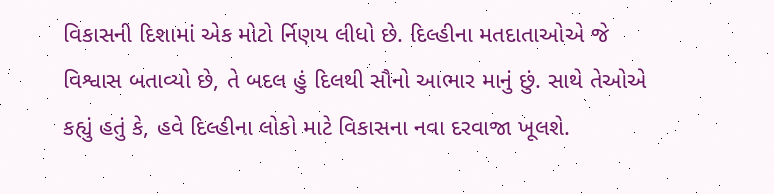વિકાસની દિશામાં એક મોટો ર્નિણય લીધો છે. દિલ્હીના મતદાતાઓએ જે વિશ્વાસ બતાવ્યો છે, તે બદલ હું દિલથી સૌનો આભાર માનું છું. સાથે તેઓએ કહ્યું હતું કે, હવે દિલ્હીના લોકો માટે વિકાસના નવા દરવાજા ખૂલશે.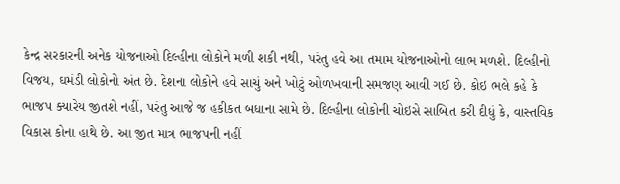કેન્દ્ર સરકારની અનેક યોજનાઓ દિલ્હીના લોકોને મળી શકી નથી, પરંતુ હવે આ તમામ યોજનાઓનો લાભ મળશે. દિલ્હીનો વિજય, ઘમંડી લોકોનો અંત છે. દેશના લોકોને હવે સાચું અને ખોટું ઓળખવાની સમજણ આવી ગઈ છે. કોઇ ભલે કહે કે ભાજપ ક્યારેય જીતશે નહીં, પરંતુ આજે જ હકીકત બધાના સામે છે. દિલ્હીના લોકોની ચોઇસે સાબિત કરી દીધું કે, વાસ્તવિક વિકાસ કોના હાથે છે. આ જીત માત્ર ભાજપની નહીં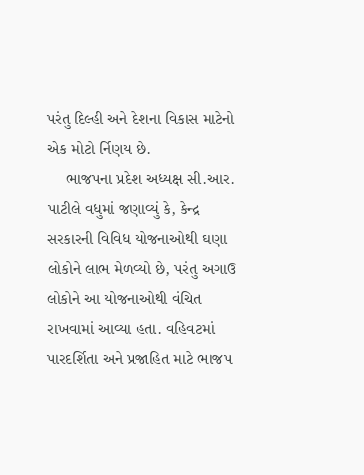પરંતુ દિલ્હી અને દેશના વિકાસ માટેનો એક મોટો ર્નિણય છે.
    ભાજપના પ્રદેશ અધ્યક્ષ સી.આર. પાટીલે વધુમાં જણાવ્યું કે, કેન્દ્ર સરકારની વિવિધ યોજનાઓથી ઘણા લોકોને લાભ મેળવ્યો છે, પરંતુ અગાઉ લોકોને આ યોજનાઓથી વંચિત રાખવામાં આવ્યા હતા. વહિવટમાં પારદર્શિતા અને પ્રજાહિત માટે ભાજપ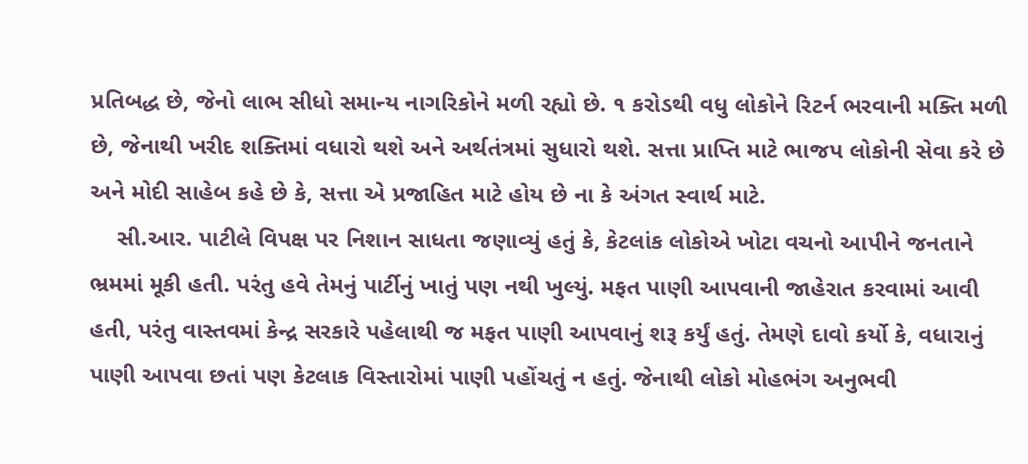પ્રતિબદ્ધ છે, જેનો લાભ સીધો સમાન્ય નાગરિકોને મળી રહ્યો છે. ૧ કરોડથી વધુ લોકોને રિટર્ન ભરવાની મક્તિ મળી છે, જેનાથી ખરીદ શક્તિમાં વધારો થશે અને અર્થતંત્રમાં સુધારો થશે. સત્તા પ્રાપ્તિ માટે ભાજપ લોકોની સેવા કરે છે અને મોદી સાહેબ કહે છે કે, સત્તા એ પ્રજાહિત માટે હોય છે ના કે અંગત સ્વાર્થ માટે.
    સી.આર. પાટીલે વિપક્ષ પર નિશાન સાધતા જણાવ્યું હતું કે, કેટલાંક લોકોએ ખોટા વચનો આપીને જનતાને ભ્રમમાં મૂકી હતી. પરંતુ હવે તેમનું પાર્ટીનું ખાતું પણ નથી ખુલ્યું. મફત પાણી આપવાની જાહેરાત કરવામાં આવી હતી, પરંતુ વાસ્તવમાં કેન્દ્ર સરકારે પહેલાથી જ મફત પાણી આપવાનું શરૂ કર્યું હતું. તેમણે દાવો કર્યો કે, વધારાનું પાણી આપવા છતાં પણ કેટલાક વિસ્તારોમાં પાણી પહોંચતું ન હતું. જેનાથી લોકો મોહભંગ અનુભવી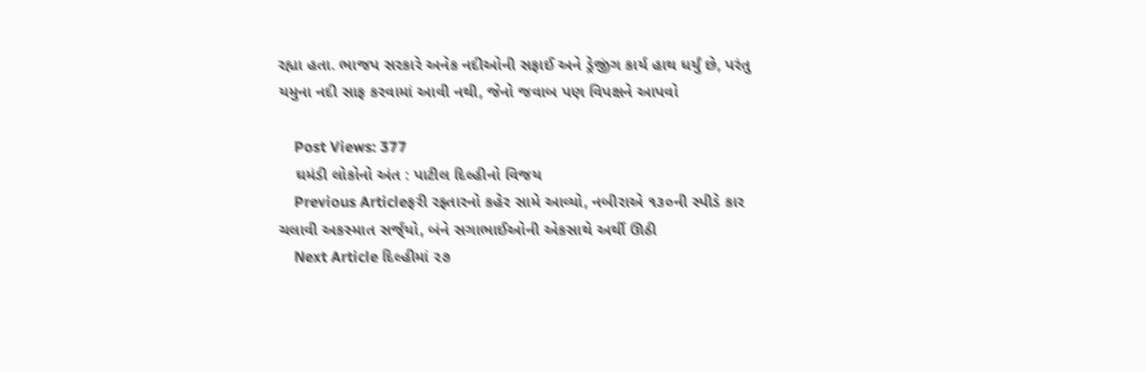રહ્યા હતા. ભાજપ સરકારે અનેક નદીઓની સફાઈ અને ડ્રેજીંગ કાર્ય હાથ ધર્યું છે, પરંતુ યમુના નદી સાફ કરવામાં આવી નથી, જેનો જવાબ પણ વિપક્ષને આપવો

    Post Views: 377
    ઘમંડી લોકોનો અંત : પાટીલ દિલ્હીનો વિજય
    Previous Articleફરી રફ્તારનો કહેર સામે આવ્યો, નબીરાએ ૧૩૦ની સ્પીડે કાર ચલાવી અકસ્માત સર્જ્‌યો, બંને સગાભાઈઓની એકસાથે અર્થી ઊઠી
    Next Article દિલ્હીમાં ૨૭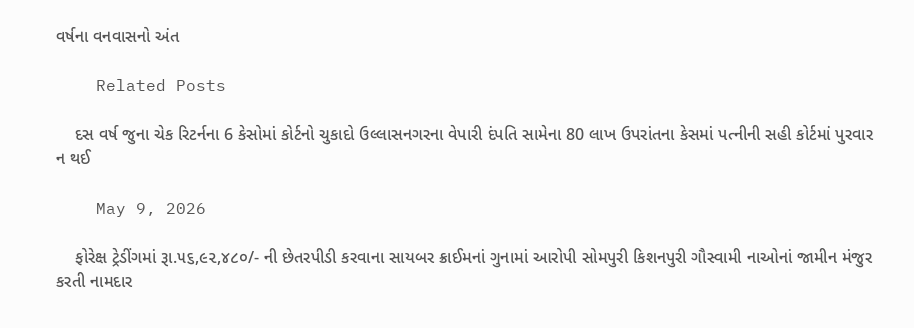વર્ષના વનવાસનો અંત

    Related Posts

    દસ વર્ષ જુના ચેક રિટર્નના 6 કેસોમાં કોર્ટનો ચુકાદો ઉલ્લાસનગરના વેપારી દંપતિ સામેના 80 લાખ ઉપરાંતના કેસમાં પત્નીની સહી કોર્ટમાં પુરવાર ન થઈ

    May 9, 2026

    ફોરેક્ષ ટ્રેડીંગમાં રૂા.૫૬,૯૨,૪૮૦/- ની છેતરપીડી કરવાના સાયબર ક્રાઈમનાં ગુનામાં આરોપી સોમપુરી કિશનપુરી ગૌસ્વામી નાઓનાં જામીન મંજુર કરતી નામદાર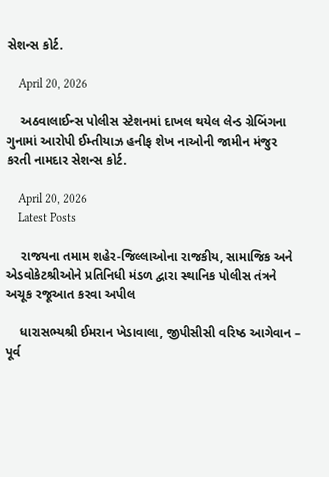સેશન્સ કોર્ટ.

    April 20, 2026

    અઠવાલાઈન્સ પોલીસ સ્ટેશનમાં દાખલ થયેલ લેન્ડ ગ્રેબિંગના ગુનામાં આરોપી ઈમ્તીયાઝ હનીફ શેખ નાઓની જામીન મંજુર કરતી નામદાર સેશન્સ કોર્ટ.

    April 20, 2026
    Latest Posts

    રાજયના તમામ શહેર-જિલ્લાઓના રાજકીય, સામાજિક અને એડવોકેટશ્રીઓને પ્રતિનિધી મંડળ દ્વારા સ્થાનિક પોલીસ તંત્રને અચૂક રજૂઆત કરવા અપીલ

    ધારાસભ્યશ્રી ઈમરાન ખેડાવાલા, જીપીસીસી વરિષ્ઠ આગેવાન – પૂર્વ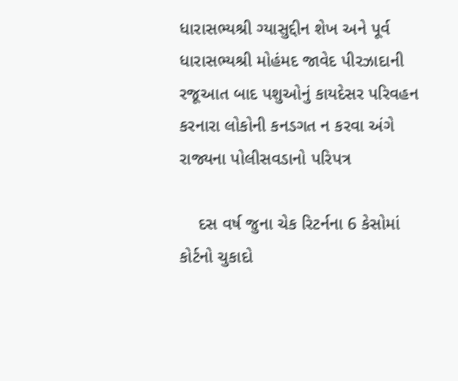ધારાસભ્યશ્રી ગ્યાસુદ્દીન શેખ અને પૂર્વ ધારાસભ્યશ્રી મોહંમદ જાવેદ પીરઝાદાની રજૂઆત બાદ પશુઓનું કાયદેસર પરિવહન કરનારા લોકોની કનડગત ન કરવા અંગે રાજ્યના પોલીસવડાનો પરિપત્ર

    દસ વર્ષ જુના ચેક રિટર્નના 6 કેસોમાં કોર્ટનો ચુકાદો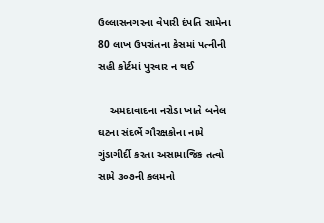ઉલ્લાસનગરના વેપારી દંપતિ સામેના 80 લાખ ઉપરાંતના કેસમાં પત્નીની સહી કોર્ટમાં પુરવાર ન થઈ

    અમદાવાદના નરોડા ખાતે બનેલ ઘટના સંદર્ભે ગૌરક્ષકોના નામે ગુંડાગીર્દી કરતા અસામાજિક તત્વો સામે ૩૦૭ની કલમનો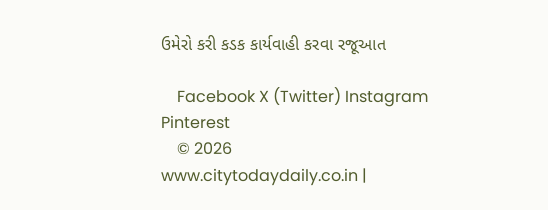ઉમેરો કરી કડક કાર્યવાહી કરવા રજૂઆત

    Facebook X (Twitter) Instagram Pinterest
    © 2026 www.citytodaydaily.co.in |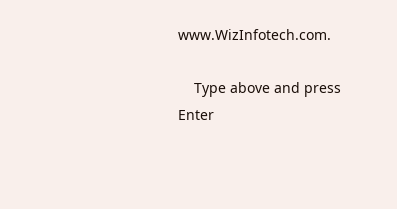www.WizInfotech.com.

    Type above and press Enter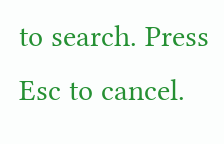to search. Press Esc to cancel.